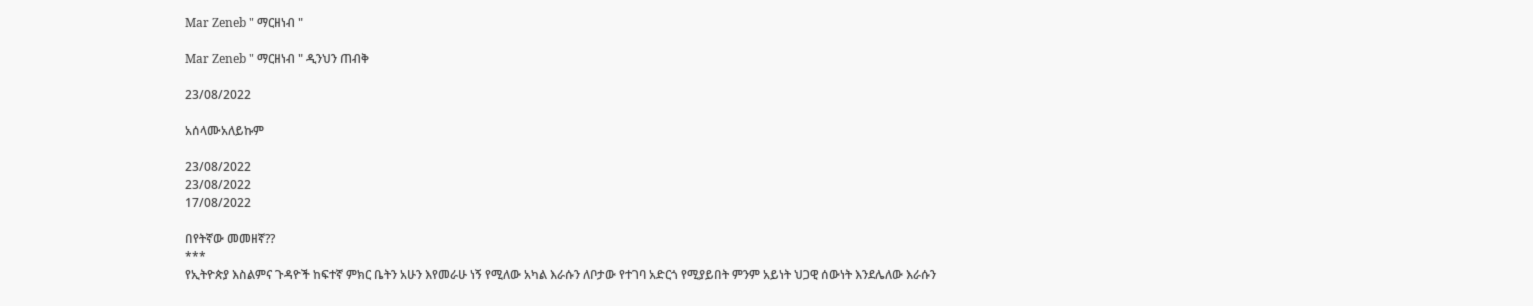Mar Zeneb " ማርዘነብ "

Mar Zeneb " ማርዘነብ " ዲንህን ጠብቅ

23/08/2022

አሰላሙአለይኩም

23/08/2022
23/08/2022
17/08/2022

በየትኛው መመዘኛ??
***
የኢትዮጵያ እስልምና ጉዳዮች ከፍተኛ ምክር ቤትን አሁን እየመራሁ ነኝ የሚለው አካል እራሱን ለቦታው የተገባ አድርጎ የሚያይበት ምንም አይነት ህጋዊ ሰውነት እንደሌለው እራሱን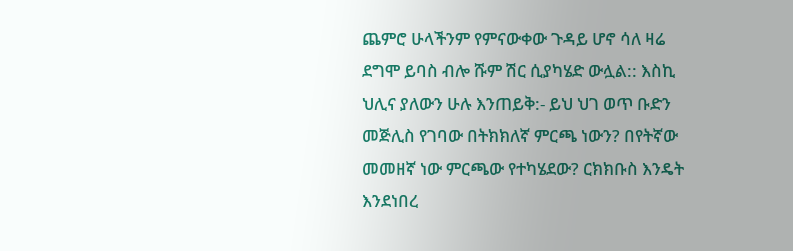ጨምሮ ሁላችንም የምናውቀው ጉዳይ ሆኖ ሳለ ዛሬ ደግሞ ይባስ ብሎ ሹም ሽር ሲያካሄድ ውሏል:: እስኪ ህሊና ያለውን ሁሉ እንጠይቅ:- ይህ ህገ ወጥ ቡድን መጅሊስ የገባው በትክክለኛ ምርጫ ነውን? በየትኛው መመዘኛ ነው ምርጫው የተካሄደው? ርክክቡስ እንዴት እንደነበረ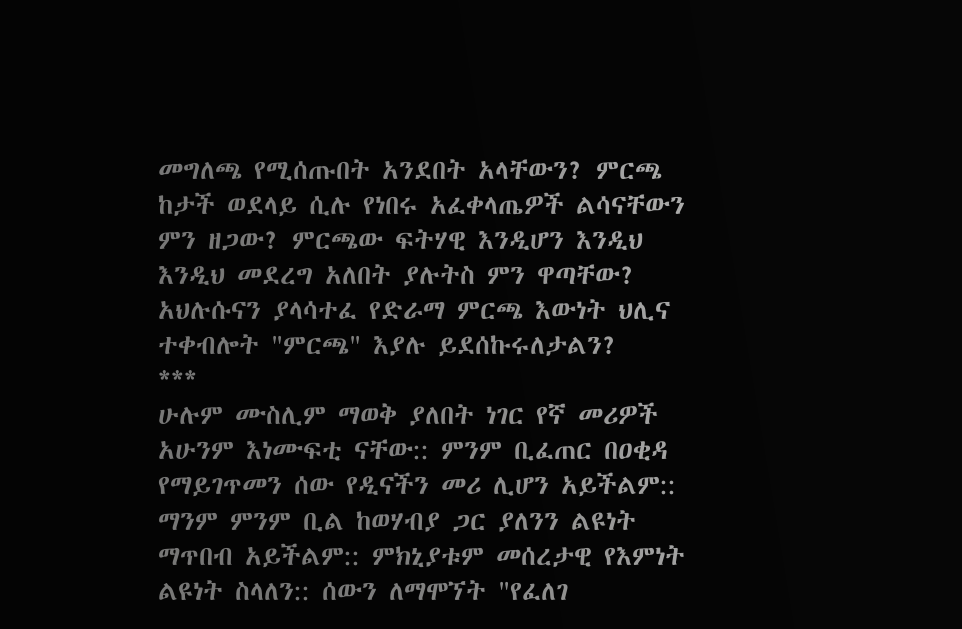መግለጫ የሚሰጡበት አንደበት አላቸውን? ምርጫ ከታች ወደላይ ሲሉ የነበሩ አፈቀላጤዎች ልሳናቸውን ምን ዘጋው? ምርጫው ፍትሃዊ እንዲሆን እንዲህ እንዲህ መደረግ አለበት ያሉትስ ምን ዋጣቸው? አህሉሱናን ያላሳተፈ የድራማ ምርጫ እውነት ህሊና ተቀብሎት "ምርጫ" እያሉ ይደሰኩሩለታልን?
***
ሁሉም ሙስሊም ማወቅ ያለበት ነገር የኛ መሪዎች አሁንም እነሙፍቲ ናቸው:: ምንም ቢፈጠር በዐቂዳ የማይገጥመን ሰው የዲናችን መሪ ሊሆን አይችልም:: ማንም ምንም ቢል ከወሃብያ ጋር ያለንን ልዩነት ማጥበብ አይችልም:: ምክኒያቱም መሰረታዊ የእምነት ልዩነት ስላለን:: ሰውን ለማሞኘት "የፈለገ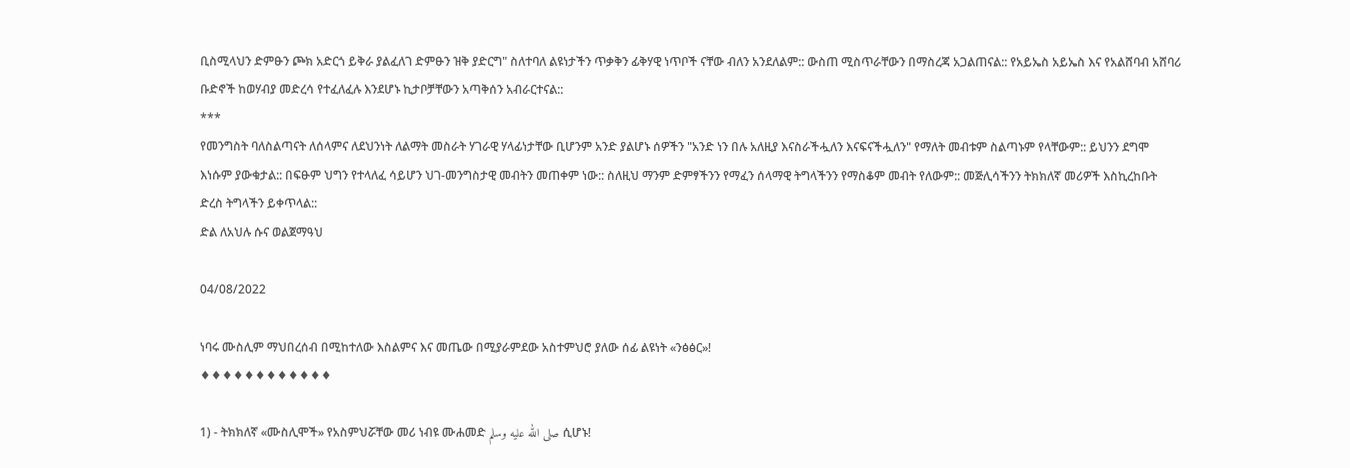ቢስሚላህን ድምፁን ጮክ አድርጎ ይቅራ ያልፈለገ ድምፁን ዝቅ ያድርግ" ስለተባለ ልዩነታችን ጥቃቅን ፊቅሃዊ ነጥቦች ናቸው ብለን አንደለልም:: ውስጠ ሚስጥራቸውን በማስረጃ አጋልጠናል:: የአይኤስ አይኤስ እና የአልሸባብ አሸባሪ ቡድኖች ከወሃብያ መድረሳ የተፈለፈሉ እንደሆኑ ኪታቦቻቸውን አጣቅሰን አብራርተናል::
***
የመንግስት ባለስልጣናት ለሰላምና ለደህንነት ለልማት መስራት ሃገራዊ ሃላፊነታቸው ቢሆንም አንድ ያልሆኑ ሰዎችን "አንድ ነን በሉ አለዚያ እናስራችሗለን እናፍናችሗለን" የማለት መብቱም ስልጣኑም የላቸውም:: ይህንን ደግሞ እነሱም ያውቁታል:: በፍፁም ህግን የተላለፈ ሳይሆን ህገ-መንግስታዊ መብትን መጠቀም ነው:: ስለዚህ ማንም ድምፃችንን የማፈን ሰላማዊ ትግላችንን የማስቆም መብት የለውም:: መጅሊሳችንን ትክክለኛ መሪዎች እስኪረከቡት ድረስ ትግላችን ይቀጥላል::
ድል ለአህሉ ሱና ወልጀማዓህ

04/08/2022

ነባሩ ሙስሊም ማህበረሰብ በሚከተለው እስልምና እና መጤው በሚያራምደው አስተምህሮ ያለው ሰፊ ልዩነት «ንፅፅር»!
♦♦♦♦♦♦♦♦♦♦♦♦

1) - ትክክለኛ «ሙስሊሞች» የአስምህሯቸው መሪ ነብዩ ሙሐመድ صلى الله عليه وسلم ሲሆኑ!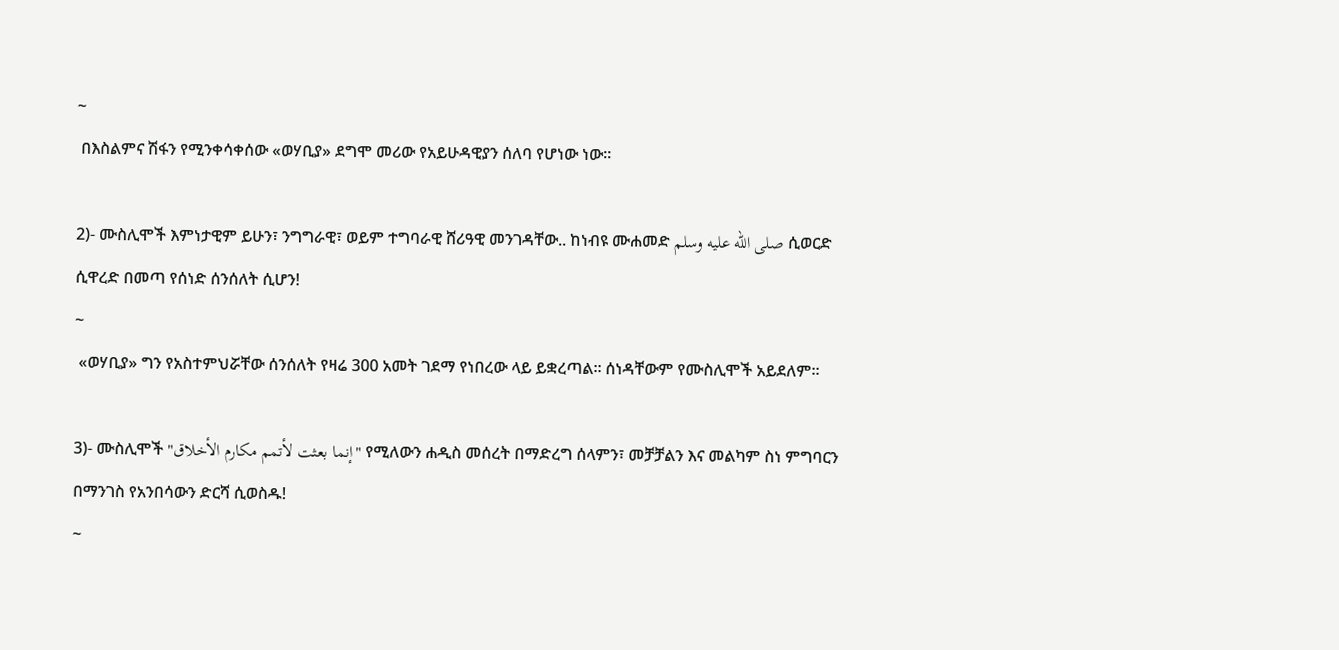~
 በእስልምና ሽፋን የሚንቀሳቀሰው «ወሃቢያ» ደግሞ መሪው የአይሁዳዊያን ሰለባ የሆነው ነው።

2)- ሙስሊሞች እምነታዊም ይሁን፣ ንግግራዊ፣ ወይም ተግባራዊ ሸሪዓዊ መንገዳቸው.. ከነብዩ ሙሐመድ صلى الله عليه وسلم ሲወርድ ሲዋረድ በመጣ የሰነድ ሰንሰለት ሲሆን!
~
 «ወሃቢያ» ግን የአስተምህሯቸው ሰንሰለት የዛሬ 300 አመት ገደማ የነበረው ላይ ይቋረጣል። ሰነዳቸውም የሙስሊሞች አይደለም።

3)- ሙስሊሞች "إنما بعثت لأتمم مكارم الأخلاق" የሚለውን ሐዲስ መሰረት በማድረግ ሰላምን፣ መቻቻልን እና መልካም ስነ ምግባርን በማንገስ የአንበሳውን ድርሻ ሲወስዱ!
~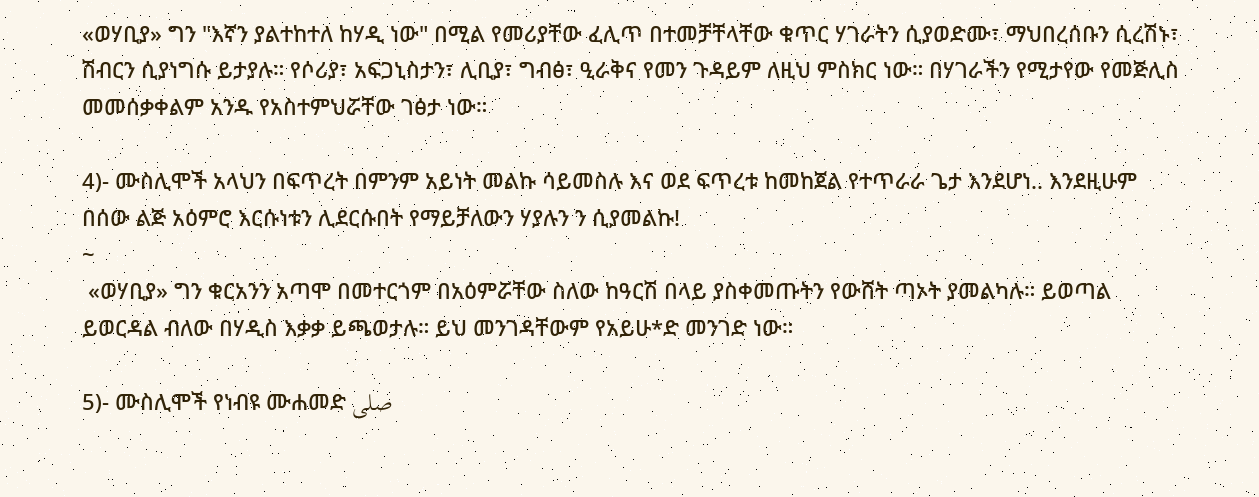«ወሃቢያ» ግን "እኛን ያልተከተለ ከሃዲ ነው" በሚል የመሪያቸው ፈሊጥ በተመቻቸላቸው ቁጥር ሃገራትን ሲያወድሙ፣ ማህበረሰቡን ሲረሽኑ፣ ሽብርን ሲያነግሱ ይታያሉ። የሶሪያ፣ አፍጋኒስታን፣ ሊቢያ፣ ግብፅ፣ ዒራቅና የመን ጉዳይም ለዚህ ምስክር ነው። በሃገራችን የሚታየው የመጅሊስ መመሰቃቀልም አንዱ የአስተምህሯቸው ገፅታ ነው።

4)- ሙስሊሞች አላህን በፍጥረት በምንም አይነት መልኩ ሳይመስሉ እና ወደ ፍጥረቱ ከመከጀል የተጥራራ ጌታ እንደሆነ.. እንደዚሁም በሰው ልጅ አዕምሮ እርሱነቱን ሊደርሱበት የማይቻለውን ሃያሉን ን ሲያመልኩ!
~
 «ወሃቢያ» ግን ቁርአንን አጣሞ በመተርጎም በአዕምሯቸው ስለው ከዓርሽ በላይ ያስቀመጡትን የውሸት ጣኦት ያመልካሉ። ይወጣል ይወርዳል ብለው በሃዲስ እቃቃ ይጫወታሉ። ይህ መንገዳቸውም የአይሁ*ድ መንገድ ነው።

5)- ሙስሊሞች የነብዩ ሙሐመድ صلى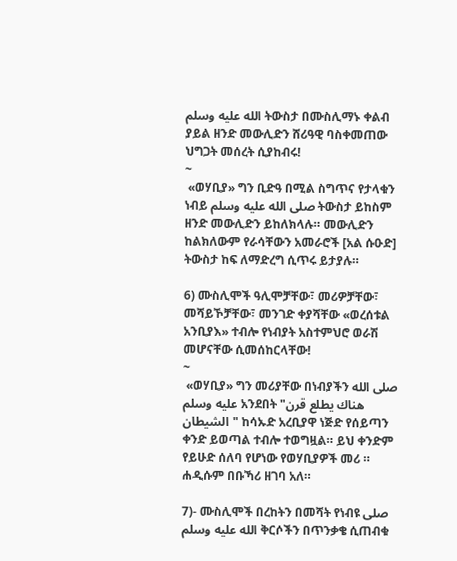الله عليه وسلم ትውስታ በሙስሊማኑ ቀልብ ያይል ዘንድ መውሊድን ሸሪዓዊ ባስቀመጠው ህግጋት መሰረት ሲያከብሩ!
~
 «ወሃቢያ» ግን ቢድዓ በሚል ስግጥና የታላቁን ነብይ صلى الله عليه وسلم ትውስታ ይከስም ዘንድ መውሊድን ይከለክላሉ። መውሊድን ከልክለውም የራሳቸውን አመራሮች [አል ሱዑድ] ትውስታ ከፍ ለማድረግ ሲጥሩ ይታያሉ።

6) ሙስሊሞች ዓሊሞቻቸው፣ መሪዎቻቸው፣ መሻይኾቻቸው፣ መንገድ ቀያሻቸው «ወረሰቱል አንቢያእ» ተብሎ የነብያት አስተምህሮ ወራሽ መሆናቸው ሲመሰከርላቸው!
~
 «ወሃቢያ» ግን መሪያቸው በነብያችን صلى الله عليه وسلم አንደበት "هناك يطلع قرن الشيطان" ከሳኡድ አረቢያዋ ነጅድ የሰይጣን ቀንድ ይወጣል ተብሎ ተወግዟል። ይህ ቀንድም የይሁድ ሰለባ የሆነው የወሃቢያዎች መሪ ። ሐዲሱም በቡኻሪ ዘገባ አለ።

7)- ሙስሊሞች በረከትን በመሻት የነብዩ صلى الله عليه وسلم ቅርሶችን በጥንቃቄ ሲጠብቁ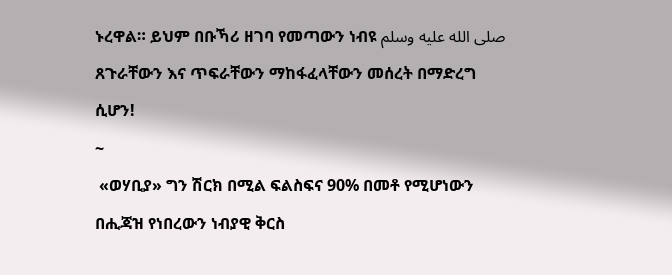ኑረዋል። ይህም በቡኻሪ ዘገባ የመጣውን ነብዩ صلى الله عليه وسلم ጸጉራቸውን እና ጥፍራቸውን ማከፋፈላቸውን መሰረት በማድረግ ሲሆን!
~
 «ወሃቢያ» ግን ሽርክ በሚል ፍልስፍና 90% በመቶ የሚሆነውን በሒጃዝ የነበረውን ነብያዊ ቅርስ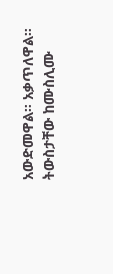አውድመዋል። አቃጥለዋል። ትውስታቸው ከሙስሊሙ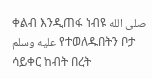ቀልብ እንዲጠፋ ነብዩ صلى الله عليه وسلم የተወለዱበትን ቦታ ሳይቀር ከብት በረት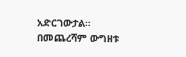አድርገውታል። በመጨረሻም ውግዘቱ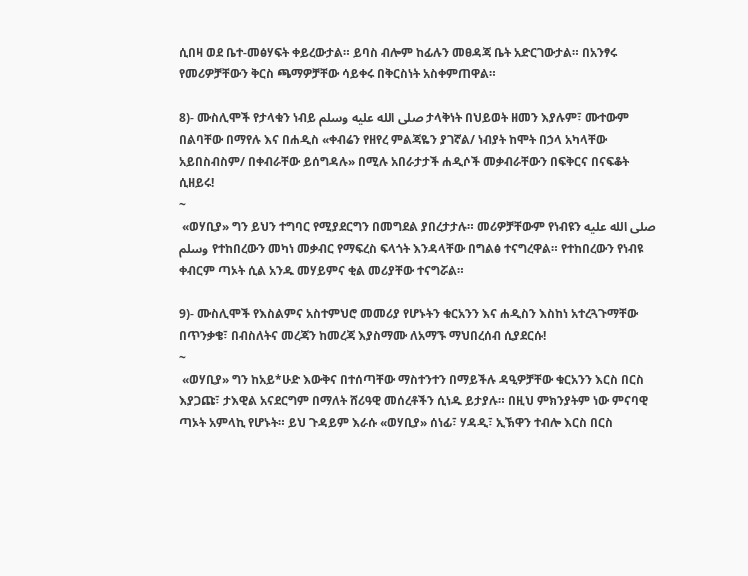ሲበዛ ወደ ቤተ-መፅሃፍት ቀይረውታል። ይባስ ብሎም ከፊሉን መፀዳጃ ቤት አድርገውታል። በአንፃሩ የመሪዎቻቸውን ቅርስ ጫማዎቻቸው ሳይቀሩ በቅርስነት አስቀምጠዋል።

8)- ሙስሊሞች የታላቁን ነብይ صلى الله عليه وسلم ታላቅነት በህይወት ዘመን እያሉም፣ ሙተውም በልባቸው በማየሉ እና በሐዲስ «ቀብሬን የዘየረ ምልጃዬን ያገኛል/ ነብያት ከሞት በኃላ አካላቸው አይበስብስም/ በቀብራቸው ይሰግዳሉ» በሚሉ አበራታታች ሐዲሶች መቃብራቸውን በፍቅርና በናፍቆት ሲዘይሩ!
~
 «ወሃቢያ» ግን ይህን ተግባር የሚያደርግን በመግደል ያበረታታሉ። መሪዎቻቸውም የነብዩን صلى الله عليه وسلم የተከበረውን መካነ መቃብር የማፍረስ ፍላጎት እንዳላቸው በግልፅ ተናግረዋል። የተከበረውን የነብዩ ቀብርም ጣኦት ሲል አንዱ መሃይምና ቂል መሪያቸው ተናግሯል።

9)- ሙስሊሞች የእስልምና አስተምህሮ መመሪያ የሆኑትን ቁርአንን እና ሐዲስን እስከነ አተረጓጉማቸው በጥንቃቄ፣ በብስለትና መረጃን ከመረጃ እያስማሙ ለአማኙ ማህበረሰብ ሲያደርሱ!
~
 «ወሃቢያ» ግን ከአይ*ሁድ እውቅና በተሰጣቸው ማስተንተን በማይችሉ ዳዒዎቻቸው ቁርአንን እርስ በርስ እያጋጩ፣ ታእዊል አናደርግም በማለት ሸሪዓዊ መሰረቶችን ሲነዱ ይታያሉ። በዚህ ምክንያትም ነው ምናባዊ ጣኦት አምላኪ የሆኑት። ይህ ጉዳይም እራሱ «ወሃቢያ» ሰነፊ፣ ሃዳዲ፣ ኢኽዋን ተብሎ እርስ በርስ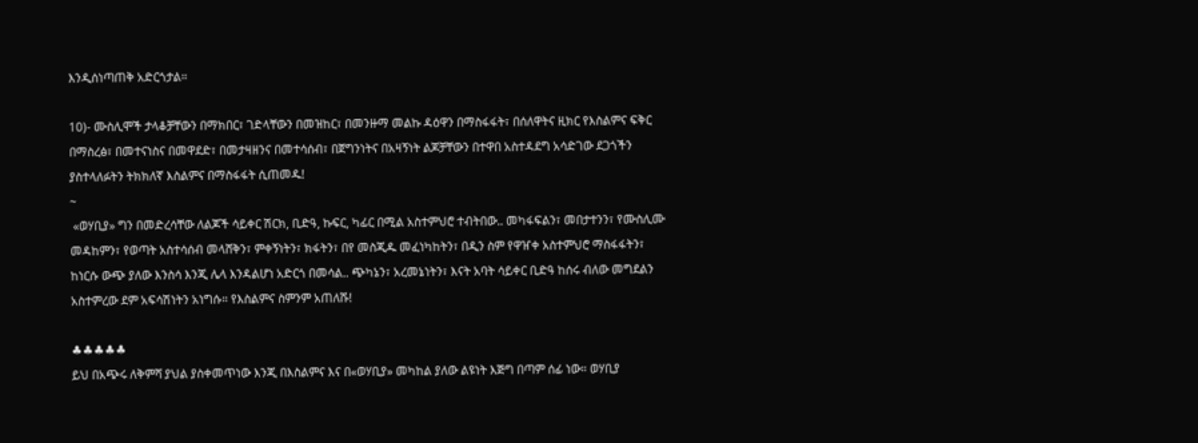እንዲሰነጣጠቅ አድርጎታል።

10)- ሙስሊሞች ታላቆቻቸውን በማክበር፣ ገድላቸውን በመዝከር፣ በመንዙማ መልኩ ዳዕዋን በማስፋፋት፣ በሰለዋትና ዚክር የእስልምና ፍቅር በማስረፅ፣ በመተናነስና በመዋደድ፣ በመታዛዘንና በመተሳሰብ፣ በጀግንነትና በአዛኝነት ልጆቻቸውን በተዋበ አስተዳደግ አሳድገው ደጋጎችን ያስተላለፉትን ትክክለኛ እስልምና በማስፋፋት ሲጠመዱ!
~
 «ወሃቢያ» ግን በመድረሳቸው ለልጆች ሳይቀር ሽርክ, ቢድዓ, ኩፍር, ካፊር በሚል አስተምህሮ ተብትበው.. መካፋፍልን፣ መበታተንን፣ የሙስሊሙ መዳከምን፣ የወጣት አስተሳሰብ መላሸቅን፣ ምቀኝነትን፣ ክፋትን፣ በየ መስጂዱ መፈነካከትን፣ በዲን ስም የዋዠቀ አስተምህሮ ማስፋፋትን፣ ከነርሱ ውጭ ያለው እንስሳ እንጂ ሌላ እንዳልሆነ አድርጎ በመሳል.. ጭካኔን፣ አረመኔነትን፣ እናት አባት ሳይቀር ቢድዓ ከሰሩ ብለው መግደልን አስተምረው ደም አፍሳሽነትን አነግሱ። የእስልምና ስምንም አጠለሹ!

♣♣♣♣♣
ይህ በአጭሩ ለቅምሻ ያህል ያስቀመጥነው እንጂ በእስልምና እና በ«ወሃቢያ» መካከል ያለው ልዩነት እጅግ በጣም ሰፊ ነው። ወሃቢያ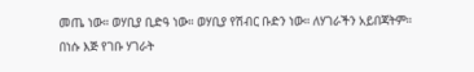መጤ ነው። ወሃቢያ ቢድዓ ነው። ወሃቢያ የሽብር ቡድን ነው። ለሃገራችን አይበጃትም። በነሱ እጅ የገቡ ሃገራት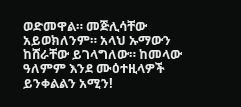ወድመዋል። መጅሊሳቸው አይወክለንም። አላህ ኡማውን ከሸራቸው ይገላግለው። ከመላው ዓለምም እንደ ሙዕተዚላዎች ይንቀልልን አሚን!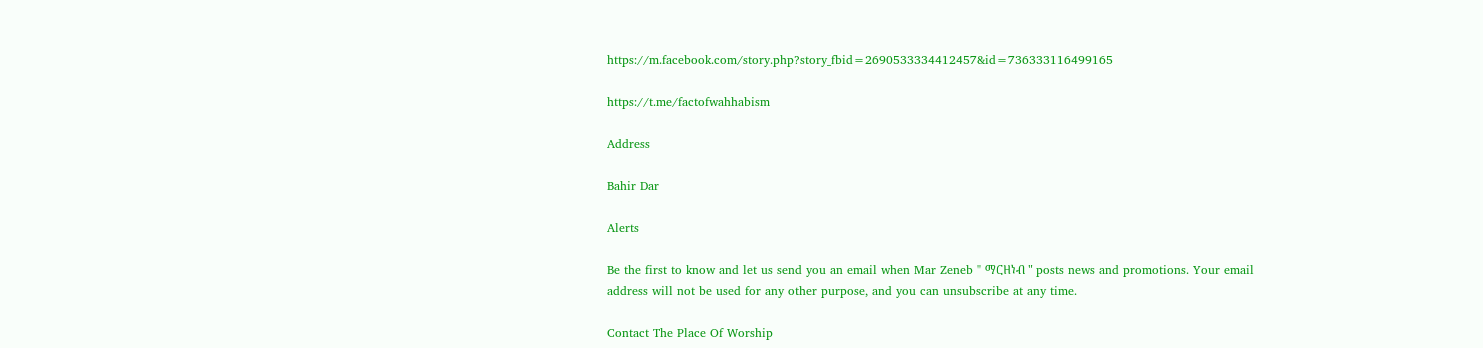https://m.facebook.com/story.php?story_fbid=2690533334412457&id=736333116499165

https://t.me/factofwahhabism

Address

Bahir Dar

Alerts

Be the first to know and let us send you an email when Mar Zeneb " ማርዘነብ " posts news and promotions. Your email address will not be used for any other purpose, and you can unsubscribe at any time.

Contact The Place Of Worship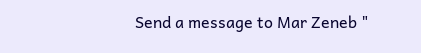Send a message to Mar Zeneb "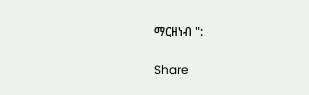ማርዘነብ ":

Share